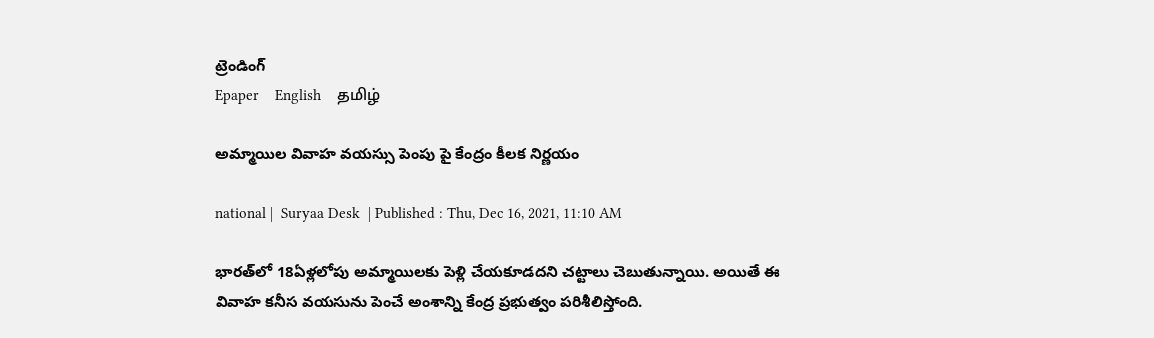ట్రెండింగ్
Epaper    English    தமிழ்

అమ్మాయిల వివాహ వయస్సు పెంపు పై కేంద్రం కీలక నిర్ణయం

national |  Suryaa Desk  | Published : Thu, Dec 16, 2021, 11:10 AM

భారత్‌లో 18ఏళ్లలోపు అమ్మాయిలకు పెళ్లి చేయకూడదని చట్టాలు చెబుతున్నాయి. అయితే ఈ వివాహ కనీస వయసును పెంచే అంశాన్ని కేంద్ర ప్రభుత్వం పరిశీలిస్తోంది.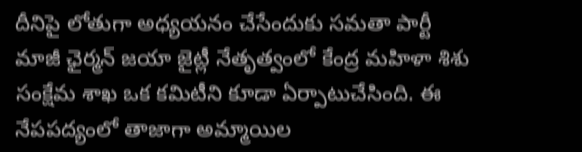దీనిపై లోతుగా అధ్యయనం చేసేందుకు సమతా పార్టీ మాజీ ఛైర్మన్ జయా జైట్లీ నేతృత్వంలో కేంద్ర మహిళా శిశు సంక్షేమ శాఖ ఒక కమిటీని కూడా ఏర్పాటుచేసింది. ఈ నేపపద్యంలో తాజాగా అమ్మాయిల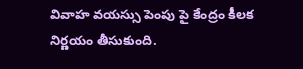వివాహ వయస్సు పెంపు పై కేంద్రం కీలక నిర్ణయం తీసుకుంది.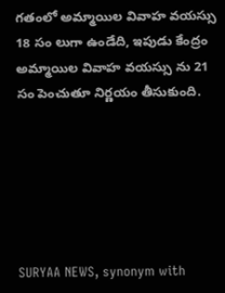గతంలో అమ్మాయిల వివాహ వయస్సు 18 సం లుగా ఉండేది, ఇపుడు కేంద్రం అమ్మాయిల వివాహ వయస్సు ను 21 సం పెంచుతూ నిర్ణయం తీసుకుంది.






SURYAA NEWS, synonym with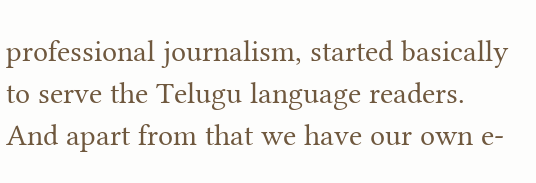professional journalism, started basically to serve the Telugu language readers. And apart from that we have our own e-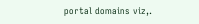portal domains viz,.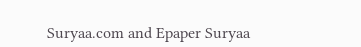Suryaa.com and Epaper Suryaa